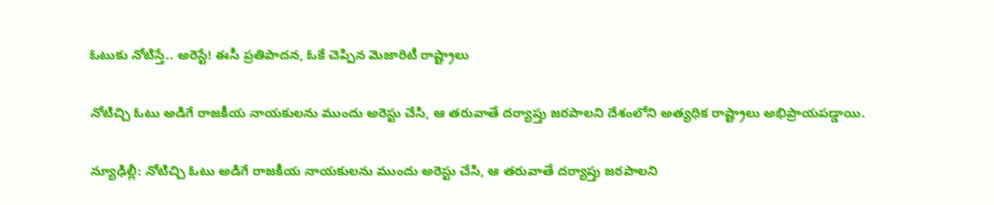ఓటుకు నోటిస్తే.. అరెస్టే! ఈసీ ప్రతిపాదన, ఓకే చెప్పిన మెజారిటీ రాష్ట్రాలు

నోటిచ్చి ఓటు అడిగే రాజకీయ నాయకులను ముందు అరెస్టు చేసి, ఆ తరువాతే దర్యాప్తు జరపాలని దేశంలోని అత్యధిక రాష్ట్రాలు అభిప్రాయపడ్డాయి.

న్యూఢిల్లీ: నోటిచ్చి ఓటు అడిగే రాజకీయ నాయకులను ముందు అరెస్టు చేసి, ఆ తరువాతే దర్యాప్తు జరపాలని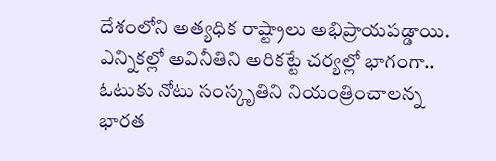దేశంలోని అత్యధిక రాష్ట్రాలు అభిప్రాయపడ్డాయి. ఎన్నికల్లో అవినీతిని అరికట్టే చర్యల్లో భాగంగా.. ఓటుకు నోటు సంస్కృతిని నియంత్రించాలన్న భారత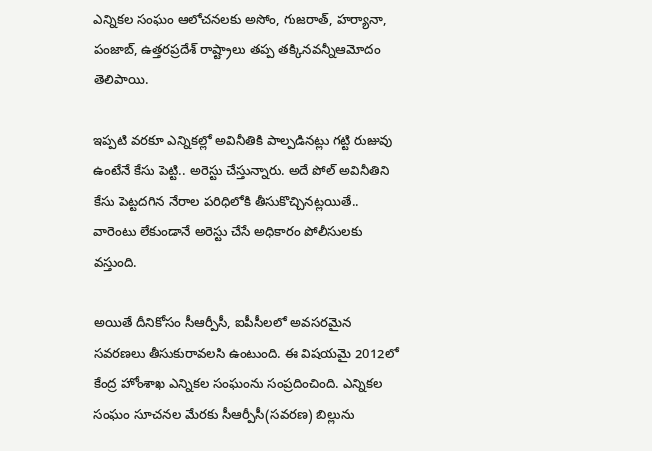ఎన్నికల సంఘం ఆలోచనలకు అసోం, గుజరాత్, హర్యానా, పంజాబ్, ఉత్తరప్రదేశ్ రాష్ట్రాలు తప్ప తక్కినవన్నీఆమోదం తెలిపాయి.

ఇప్పటి వరకూ ఎన్నికల్లో అవినీతికి పాల్పడినట్లు గట్టి రుజువు ఉంటేనే కేసు పెట్టి.. అరెస్టు చేస్తున్నారు. అదే పోల్ అవినీతిని కేసు పెట్టదగిన నేరాల పరిధిలోకి తీసుకొచ్చినట్లయితే.. వారెంటు లేకుండానే అరెస్టు చేసే అధికారం పోలీసులకు వస్తుంది.

అయితే దీనికోసం సీఆర్పీసీ, ఐపీసీలలో అవసరమైన సవరణలు తీసుకురావలసి ఉంటుంది. ఈ విషయమై 2012లో కేంద్ర హోంశాఖ ఎన్నికల సంఘంను సంప్రదించింది. ఎన్నికల సంఘం సూచనల మేరకు సీఆర్పీసీ(సవరణ) బిల్లును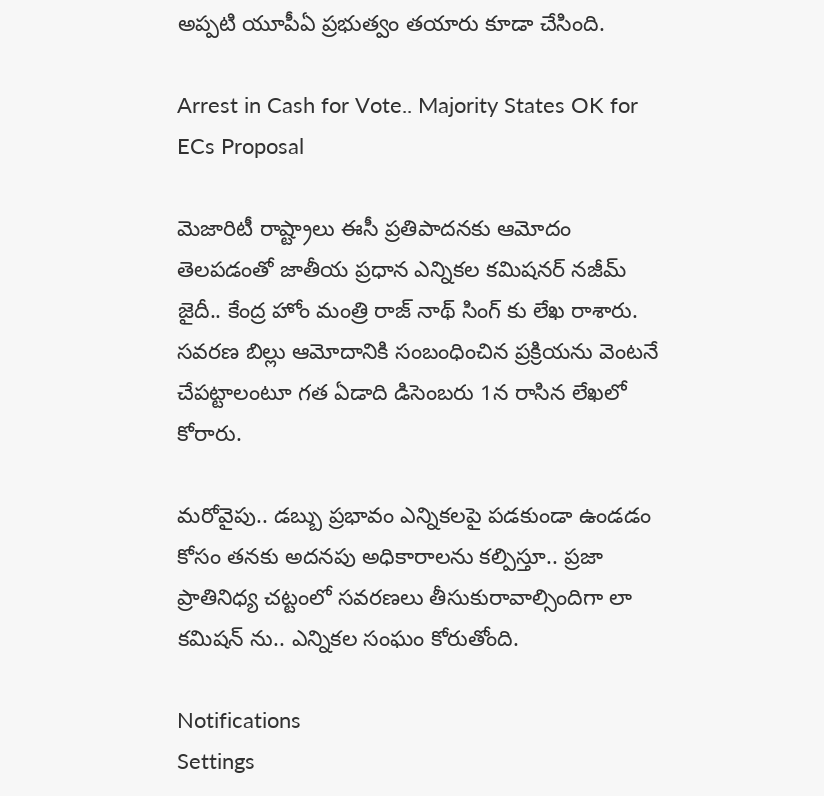అప్పటి యూపీఏ ప్రభుత్వం తయారు కూడా చేసింది.

Arrest in Cash for Vote.. Majority States OK for ECs Proposal

మెజారిటీ రాష్ట్రాలు ఈసీ ప్రతిపాదనకు ఆమోదం తెలపడంతో జాతీయ ప్రధాన ఎన్నికల కమిషనర్ నజీమ్ జైదీ.. కేంద్ర హోం మంత్రి రాజ్ నాథ్ సింగ్ కు లేఖ రాశారు. సవరణ బిల్లు ఆమోదానికి సంబంధించిన ప్రక్రియను వెంటనే చేపట్టాలంటూ గత ఏడాది డిసెంబరు 1న రాసిన లేఖలో కోరారు.

మరోవైపు.. డబ్బు ప్రభావం ఎన్నికలపై పడకుండా ఉండడం కోసం తనకు అదనపు అధికారాలను కల్పిస్తూ.. ప్రజా ప్రాతినిధ్య చట్టంలో సవరణలు తీసుకురావాల్సిందిగా లా కమిషన్ ను.. ఎన్నికల సంఘం కోరుతోంది.

Notifications
Settings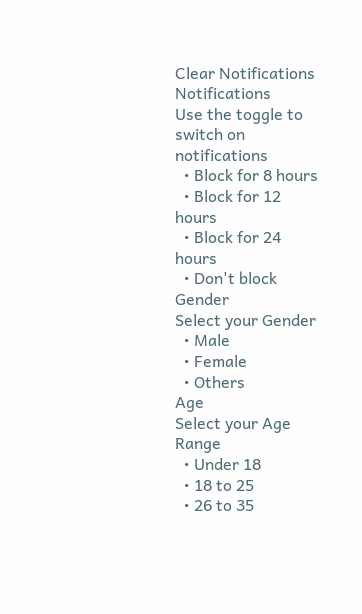Clear Notifications
Notifications
Use the toggle to switch on notifications
  • Block for 8 hours
  • Block for 12 hours
  • Block for 24 hours
  • Don't block
Gender
Select your Gender
  • Male
  • Female
  • Others
Age
Select your Age Range
  • Under 18
  • 18 to 25
  • 26 to 35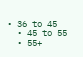• 36 to 45
  • 45 to 55
  • 55+